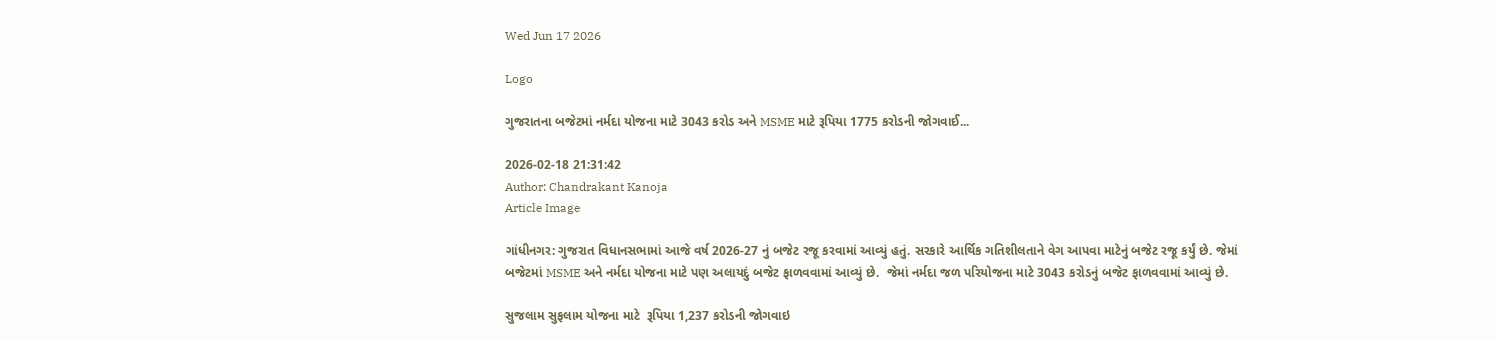Wed Jun 17 2026

Logo

ગુજરાતના બજેટમાં નર્મદા યોજના માટે 3043 કરોડ અને MSME માટે રૂપિયા 1775 કરોડની જોગવાઈ...

2026-02-18 21:31:42
Author: Chandrakant Kanoja
Article Image

ગાંધીનગર: ગુજરાત વિધાનસભામાં આજે વર્ષ 2026-27 નું બજેટ રજૂ કરવામાં આવ્યું હતું. સરકારે આર્થિક ગતિશીલતાને વેગ આપવા માટેનું બજેટ રજૂ કર્યું છે. જેમાં બજેટમાં MSME અને નર્મદા યોજના માટે પણ અલાયદું બજેટ ફાળવવામાં આવ્યું છે.  જેમાં નર્મદા જળ પરિયોજના માટે 3043 કરોડનું બજેટ ફાળવવામાં આવ્યું છે.

સુજલામ સુફલામ યોજના માટે  રૂપિયા 1,237 કરોડની જોગવાઇ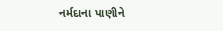નર્મદાના પાણીને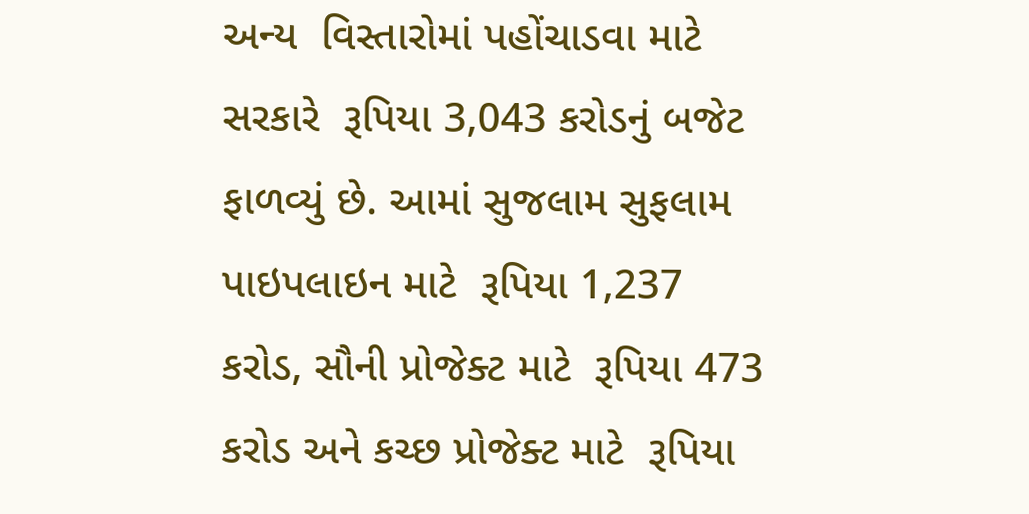અન્ય  વિસ્તારોમાં પહોંચાડવા માટે સરકારે  રૂપિયા 3,043 કરોડનું બજેટ ફાળવ્યું છે. આમાં સુજલામ સુફલામ પાઇપલાઇન માટે  રૂપિયા 1,237 કરોડ, સૌની પ્રોજેક્ટ માટે  રૂપિયા 473 કરોડ અને કચ્છ પ્રોજેક્ટ માટે  રૂપિયા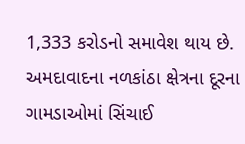1,333 કરોડનો સમાવેશ થાય છે. અમદાવાદના નળકાંઠા ક્ષેત્રના દૂરના ગામડાઓમાં સિંચાઈ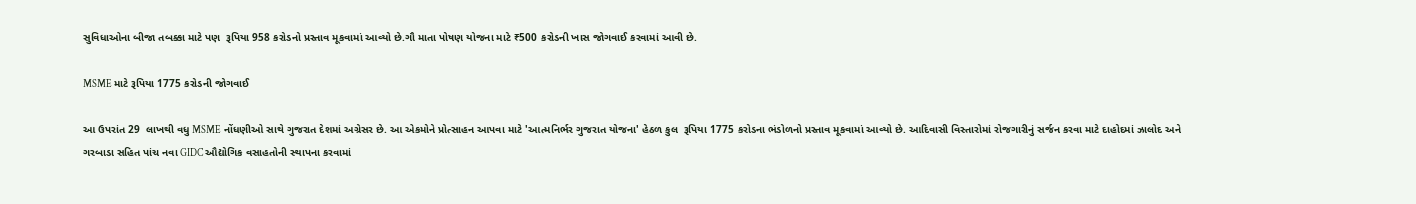સુવિધાઓના બીજા તબક્કા માટે પણ  રૂપિયા 958 કરોડનો પ્રસ્તાવ મૂકવામાં આવ્યો છે.ગૌ માતા પોષણ યોજના માટે ₹500 કરોડની ખાસ જોગવાઈ કરવામાં આવી છે.

MSME માટે રૂપિયા 1775 કરોડની જોગવાઈ

આ ઉપરાંત 29  લાખથી વધુ MSME નોંધણીઓ સાથે ગુજરાત દેશમાં અગ્રેસર છે. આ એકમોને પ્રોત્સાહન આપવા માટે 'આત્મનિર્ભર ગુજરાત યોજના' હેઠળ કુલ  રૂપિયા 1775 કરોડના ભંડોળનો પ્રસ્તાવ મૂકવામાં આવ્યો છે. આદિવાસી વિસ્તારોમાં રોજગારીનું સર્જન કરવા માટે દાહોદમાં ઝાલોદ અને ગરબાડા સહિત પાંચ નવા GIDC ઔદ્યોગિક વસાહતોની સ્થાપના કરવામાં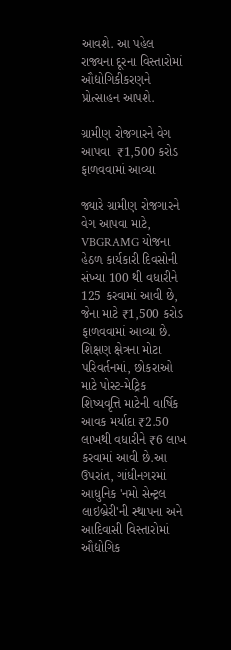આવશે. આ પહેલ રાજ્યના દૂરના વિસ્તારોમાં ઔદ્યોગિકીકરણને પ્રોત્સાહન આપશે.

ગ્રામીણ રોજગારને વેગ આપવા  ₹1,500 કરોડ ફાળવવામાં આવ્યા

જ્યારે ગ્રામીણ રોજગારને વેગ આપવા માટે, VBGRAMG યોજના હેઠળ કાર્યકારી દિવસોની સંખ્યા 100 થી વધારીને 125 કરવામાં આવી છે, જેના માટે ₹1,500 કરોડ ફાળવવામાં આવ્યા છે. શિક્ષણ ક્ષેત્રના મોટા પરિવર્તનમાં, છોકરાઓ માટે પોસ્ટ-મેટ્રિક શિષ્યવૃત્તિ માટેની વાર્ષિક આવક મર્યાદા ₹2.50 લાખથી વધારીને ₹6 લાખ કરવામાં આવી છે.આ ઉપરાંત, ગાંધીનગરમાં આધુનિક 'નમો સેન્ટ્રલ લાઇબ્રેરી'ની સ્થાપના અને આદિવાસી વિસ્તારોમાં ઔદ્યોગિક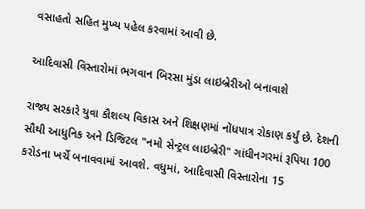વસાહતો સહિત મુખ્ય પહેલ કરવામાં આવી છે.

આદિવાસી વિસ્તારોમાં ભગવાન બિરસા મુંડા લાઇબ્રેરીઓ બનાવાશે

રાજ્ય સરકારે યુવા કૌશલ્ય વિકાસ અને શિક્ષણમાં નોંધપાત્ર રોકાણ કર્યું છે. દેશની સૌથી આધુનિક અને ડિજિટલ "નમો સેન્ટ્રલ લાઇબ્રેરી" ગાંધીનગરમાં રૂપિયા 100 કરોડના ખર્ચે બનાવવામાં આવશે. વધુમાં, આદિવાસી વિસ્તારોના 15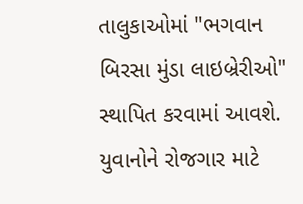તાલુકાઓમાં "ભગવાન બિરસા મુંડા લાઇબ્રેરીઓ" સ્થાપિત કરવામાં આવશે. યુવાનોને રોજગાર માટે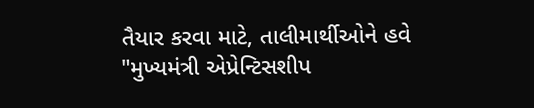તૈયાર કરવા માટે, તાલીમાર્થીઓને હવે "મુખ્યમંત્રી એપ્રેન્ટિસશીપ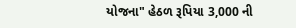યોજના" હેઠળ રૂપિયા 3,000 ની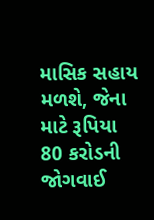માસિક સહાય મળશે, જેના માટે રૂપિયા 80 કરોડની જોગવાઈ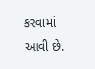કરવામાં આવી છે.